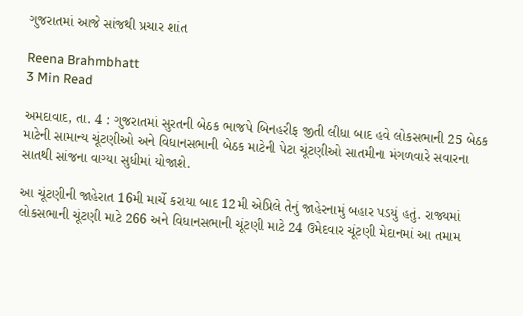ગુજરાતમાં આજે સાંજથી પ્રચાર શાંત

Reena Brahmbhatt
3 Min Read

અમદાવાદ, તા. 4 : ગુજરાતમાં સુરતની બેઠક ભાજપે બિનહરીફ જીતી લીધા બાદ હવે લોકસભાની 25 બેઠક માટેની સામાન્ય ચૂંટણીઓ અને વિધાનસભાની બેઠક માટેની પેટા ચૂંટણીઓ સાતમીના મંગળવારે સવારના સાતથી સાંજના વાગ્યા સુધીમાં યોજાશે.

આ ચૂંટણીની જાહેરાત 16મી માર્ચે કરાયા બાદ 12મી એપ્રિલે તેનું જાહેરનામું બહાર પડયું હતું. રાજ્યમાં લોકસભાની ચૂંટણી માટે 266 અને વિધાનસભાની ચૂંટણી માટે 24 ઉમેદવાર ચૂંટણી મેદાનમાં આ તમામ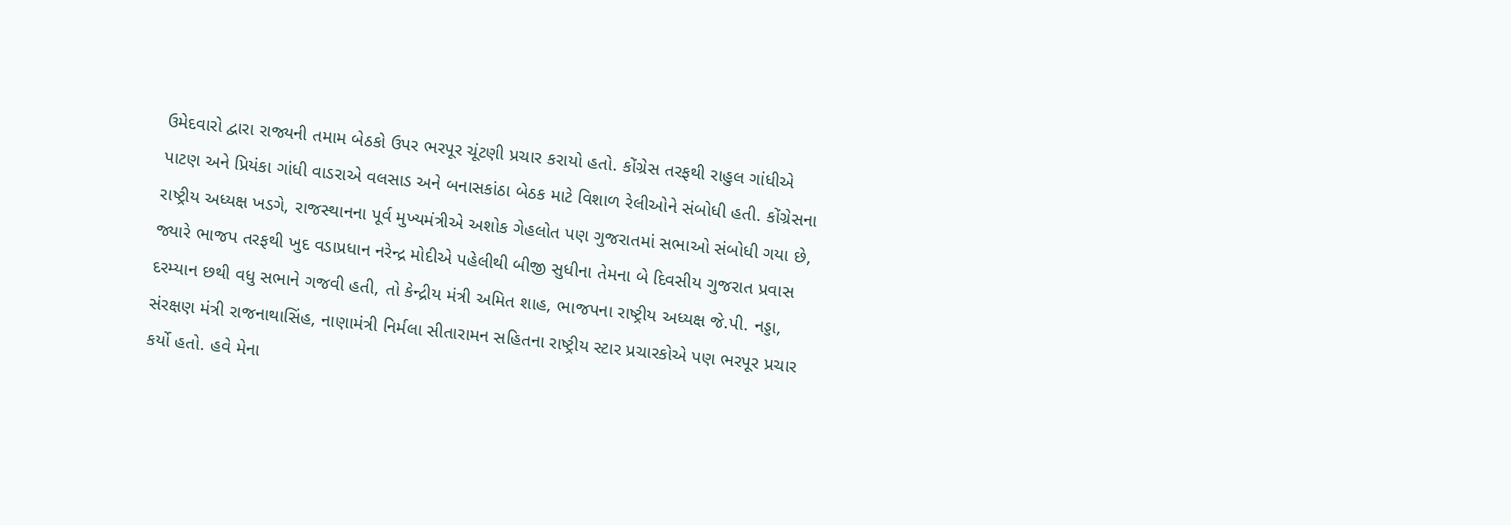ઉમેદવારો દ્વારા રાજ્યની તમામ બેઠકો ઉપર ભરપૂર ચૂંટણી પ્રચાર કરાયો હતો. કોંગ્રેસ તરફથી રાહુલ ગાંધીએ પાટણ અને પ્રિયંકા ગાંધી વાડરાએ વલસાડ અને બનાસકાંઠા બેઠક માટે વિશાળ રેલીઓને સંબોધી હતી. કોંગ્રેસના રાષ્ટ્રીય અધ્યક્ષ ખડગે, રાજસ્થાનના પૂર્વ મુખ્યમંત્રીએ અશોક ગેહલોત પણ ગુજરાતમાં સભાઓ સંબોધી ગયા છે, જ્યારે ભાજપ તરફથી ખુદ વડાપ્રધાન નરેન્દ્ર મોદીએ પહેલીથી બીજી સુધીના તેમના બે દિવસીય ગુજરાત પ્રવાસ દરમ્યાન છથી વધુ સભાને ગજવી હતી, તો કેન્દ્રીય મંત્રી અમિત શાહ, ભાજપના રાષ્ટ્રીય અધ્યક્ષ જે.પી. નડ્ડા, સંરક્ષણ મંત્રી રાજનાથાસિંહ, નાણામંત્રી નિર્મલા સીતારામન સહિતના રાષ્ટ્રીય સ્ટાર પ્રચારકોએ પણ ભરપૂર પ્રચાર કર્યો હતો. હવે મેના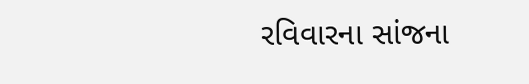રવિવારના સાંજના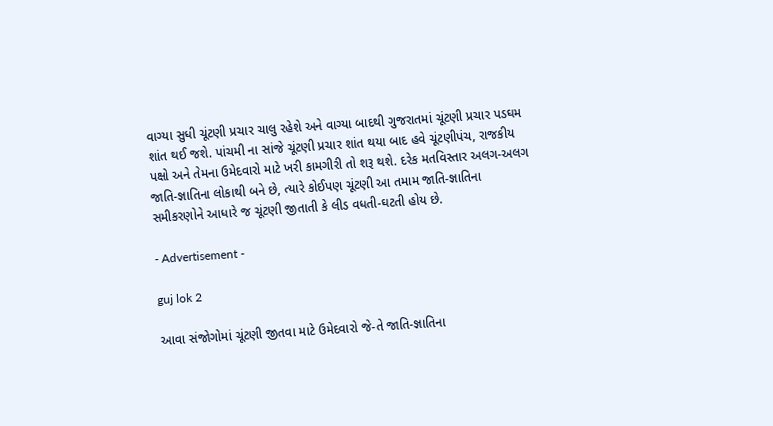વાગ્યા સુધી ચૂંટણી પ્રચાર ચાલુ રહેશે અને વાગ્યા બાદથી ગુજરાતમાં ચૂંટણી પ્રચાર પડઘમ શાંત થઈ જશે. પાંચમી ના સાંજે ચૂંટણી પ્રચાર શાંત થયા બાદ હવે ચૂંટણીપંચ, રાજકીય પક્ષો અને તેમના ઉમેદવારો માટે ખરી કામગીરી તો શરૂ થશે. દરેક મતવિસ્તાર અલગ-અલગ જાતિ-જ્ઞાતિના લોકાથી બને છે, ત્યારે કોઈપણ ચૂંટણી આ તમામ જાતિ-જ્ઞાતિના સમીકરણોને આધારે જ ચૂંટણી જીતાતી કે લીડ વધતી-ઘટતી હોય છે.

- Advertisement -

guj lok 2

આવા સંજોગોમાં ચૂંટણી જીતવા માટે ઉમેદવારો જે-તે જાતિ-જ્ઞાતિના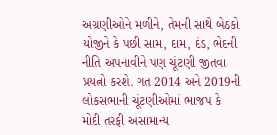અગ્રણીઓને મળીને, તેમની સાથે બેઠકો યોજીને કે પછી સામ, દામ, દંડ, ભેદની નીતિ અપનાવીને પણ ચૂંટણી જીતવા પ્રયત્નો કરશે. ગત 2014 અને 2019ની લોકસભાની ચૂંટણીઓમાં ભાજપ કે મોદી તરફી અસામાન્ય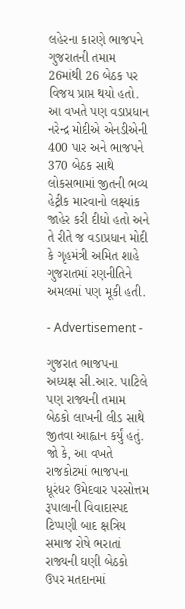લહેરના કારણે ભાજપને ગુજરાતની તમામ 26માંથી 26 બેઠક પર વિજય પ્રાપ્ત થયો હતો. આ વખતે પણ વડાપ્રધાન નરેન્દ્ર મોદીએ એનડીએની 400 પાર અને ભાજપને 370 બેઠક સાથે લોકસભામાં જીતની ભવ્ય હેટ્રીક મારવાનો લક્ષ્યાંક જાહેર કરી દીધો હતો અને તે રીતે જ વડાપ્રધાન મોદી કે ગૃહમંત્રી અમિત શાહે ગુજરાતમાં રણનીતિને અમલમાં પણ મૂકી હતી.

- Advertisement -

ગુજરાત ભાજપના અધ્યક્ષ સી.આર. પાટિલે પણ રાજ્યની તમામ બેઠકો લાખની લીડ સાથે જીતવા આહ્વાન કર્યું હતું. જો કે, આ વખતે રાજકોટમાં ભાજપના ધૂરંધર ઉમેદવાર પરસોત્તમ રૂપાલાની વિવાદાસ્પદ ટિપ્પણી બાદ ક્ષત્રિય સમાજ રોષે ભરાતાં રાજ્યની ઘણી બેઠકો ઉપર મતદાનમાં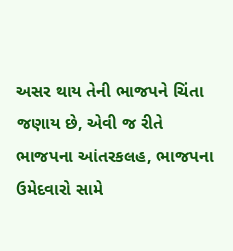અસર થાય તેની ભાજપને ચિંતા જણાય છે, એવી જ રીતે ભાજપના આંતરકલહ, ભાજપના ઉમેદવારો સામે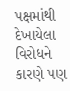પક્ષમાંથી દેખાયેલા વિરોધને કારણે પણ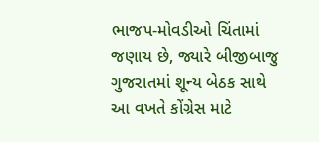ભાજપ-મોવડીઓ ચિંતામાં જણાય છે, જ્યારે બીજીબાજુ ગુજરાતમાં શૂન્ય બેઠક સાથે આ વખતે કોંગ્રેસ માટે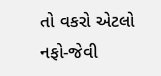તો વકરો એટલો નફો-જેવી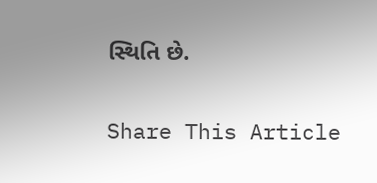સ્થિતિ છે.

Share This Article